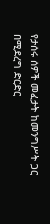የታሰሩ ሰዎች መፈታት ከመንግሥት ጋር በሚደረግ ድርድር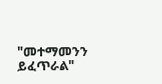"መተማመንን ይፈጥራል"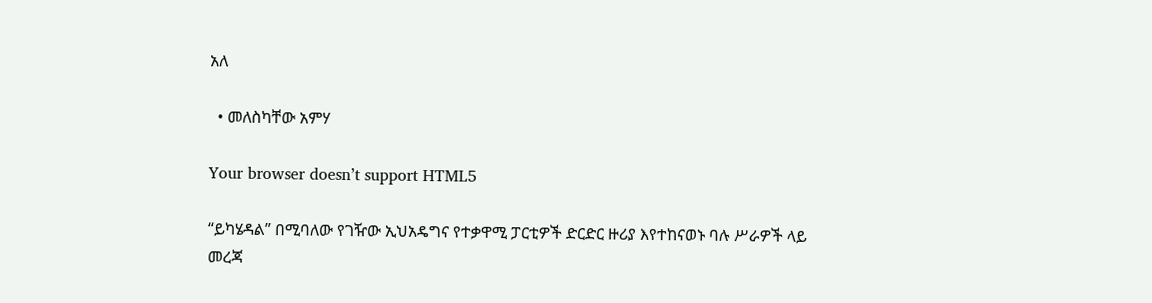አለ

  • መለስካቸው አምሃ

Your browser doesn’t support HTML5

“ይካሄዳል” በሚባለው የገዥው ኢህአዴግና የተቃዋሚ ፓርቲዎች ድርድር ዙሪያ እየተከናወኑ ባሉ ሥራዎች ላይ መረጃ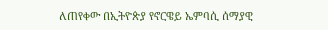ለጠየቀው በኢትዮጵያ የኖርዌይ ኤምባሲ ሰማያዊ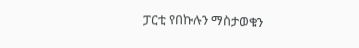ፓርቲ የበኩሉን ማስታወቁን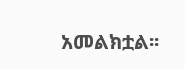አመልክቷል፡፡